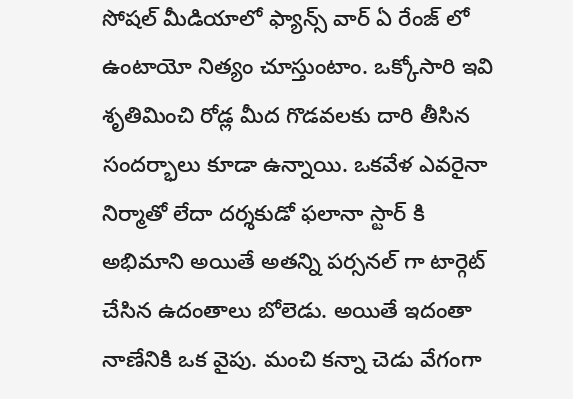సోషల్ మీడియాలో ఫ్యాన్స్ వార్ ఏ రేంజ్ లో ఉంటాయో నిత్యం చూస్తుంటాం. ఒక్కోసారి ఇవి శృతిమించి రోడ్ల మీద గొడవలకు దారి తీసిన సందర్భాలు కూడా ఉన్నాయి. ఒకవేళ ఎవరైనా నిర్మాతో లేదా దర్శకుడో ఫలానా స్టార్ కి అభిమాని అయితే అతన్ని పర్సనల్ గా టార్గెట్ చేసిన ఉదంతాలు బోలెడు. అయితే ఇదంతా నాణేనికి ఒక వైపు. మంచి కన్నా చెడు వేగంగా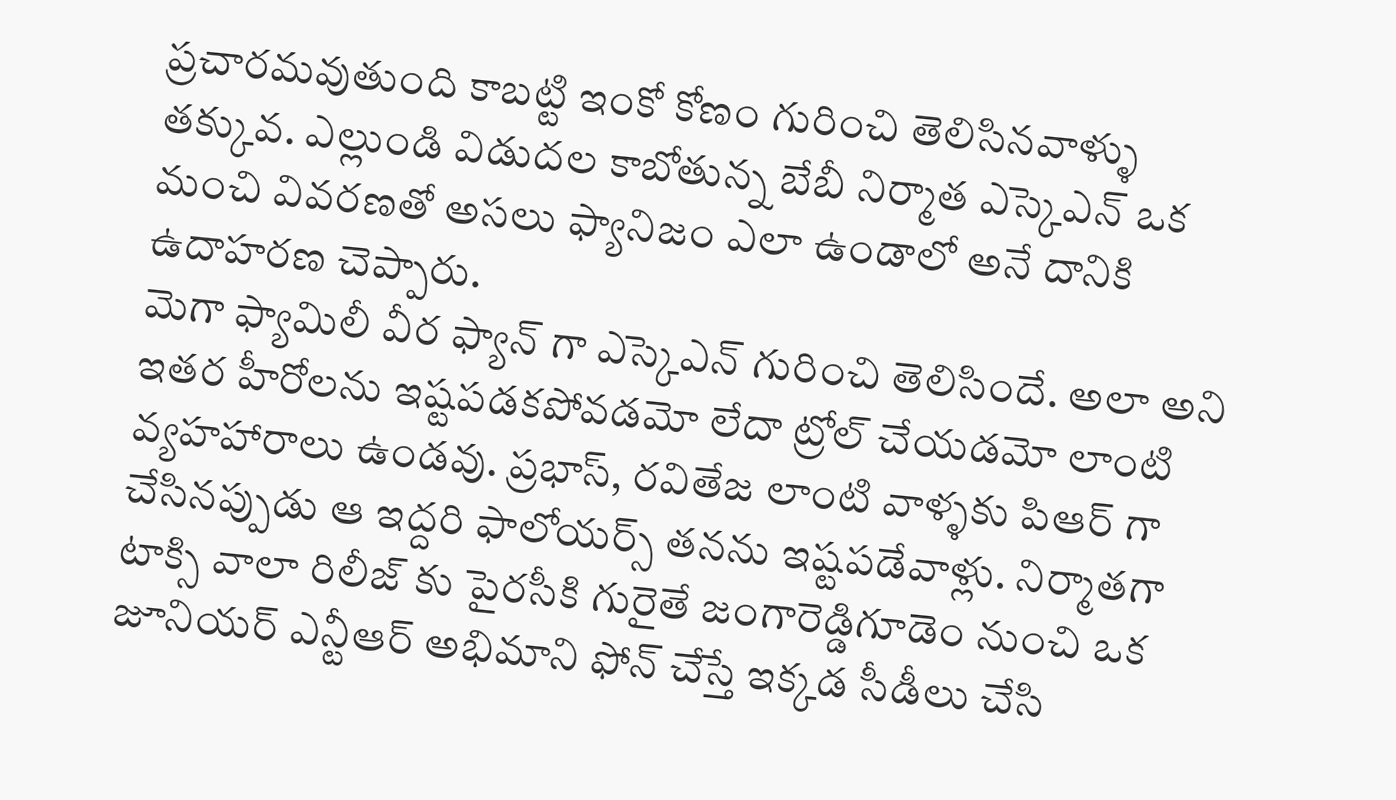ప్రచారమవుతుంది కాబట్టి ఇంకో కోణం గురించి తెలిసినవాళ్ళు తక్కువ. ఎల్లుండి విడుదల కాబోతున్న బేబీ నిర్మాత ఎస్కెఎన్ ఒక మంచి వివరణతో అసలు ఫ్యానిజం ఎలా ఉండాలో అనే దానికి ఉదాహరణ చెప్పారు.
మెగా ఫ్యామిలీ వీర ఫ్యాన్ గా ఎస్కెఎన్ గురించి తెలిసిందే. అలా అని ఇతర హీరోలను ఇష్టపడకపోవడమో లేదా ట్రోల్ చేయడమో లాంటి వ్యహహారాలు ఉండవు. ప్రభాస్, రవితేజ లాంటి వాళ్ళకు పిఆర్ గా చేసినప్పుడు ఆ ఇద్దరి ఫాలోయర్స్ తనను ఇష్టపడేవాళ్లు. నిర్మాతగా టాక్సి వాలా రిలీజ్ కు పైరసీకి గురైతే జంగారెడ్డిగూడెం నుంచి ఒక జూనియర్ ఎన్టీఆర్ అభిమాని ఫోన్ చేస్తే ఇక్కడ సీడీలు చేసి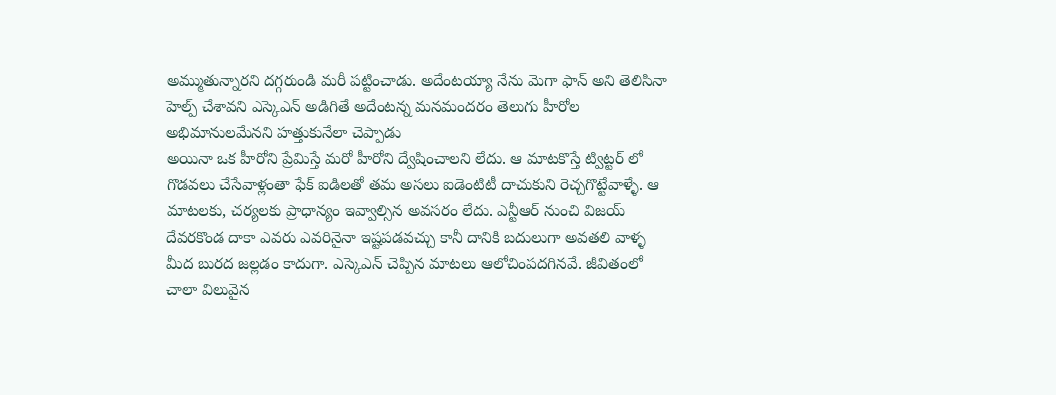అమ్ముతున్నారని దగ్గరుండి మరీ పట్టించాడు. అదేంటయ్యా నేను మెగా ఫాన్ అని తెలిసినా హెల్ప్ చేశావని ఎస్కెఎన్ అడిగితే అదేంటన్న మనమందరం తెలుగు హీరోల అభిమానులమేనని హత్తుకునేలా చెప్పాడు
అయినా ఒక హీరోని ప్రేమిస్తే మరో హీరోని ద్వేషించాలని లేదు. ఆ మాటకొస్తే ట్విట్టర్ లో గొడవలు చేసేవాళ్లంతా ఫేక్ ఐడిలతో తమ అసలు ఐడెంటిటీ దాచుకుని రెచ్చగొట్టేవాళ్ళే. ఆ మాటలకు, చర్యలకు ప్రాధాన్యం ఇవ్వాల్సిన అవసరం లేదు. ఎన్టీఆర్ నుంచి విజయ్ దేవరకొండ దాకా ఎవరు ఎవరినైనా ఇష్టపడవచ్చు కానీ దానికి బదులుగా అవతలి వాళ్ళ మీద బురద జల్లడం కాదుగా. ఎస్కెఎన్ చెప్పిన మాటలు ఆలోచింపదగినవే. జీవితంలో చాలా విలువైన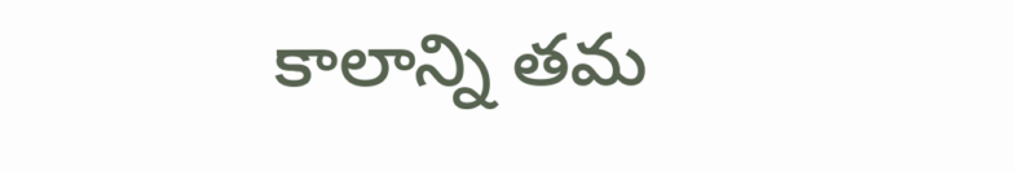కాలాన్ని తమ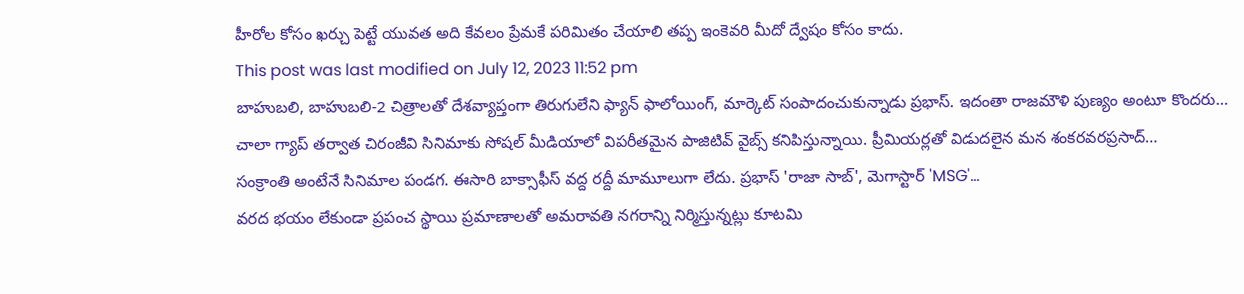హీరోల కోసం ఖర్చు పెట్టే యువత అది కేవలం ప్రేమకే పరిమితం చేయాలి తప్ప ఇంకెవరి మీదో ద్వేషం కోసం కాదు.
This post was last modified on July 12, 2023 11:52 pm
బాహుబలి, బాహుబలి-2 చిత్రాలతో దేశవ్యాప్తంగా తిరుగులేని ఫ్యాన్ ఫాలోయింగ్, మార్కెట్ సంపాదంచుకున్నాడు ప్రభాస్. ఇదంతా రాజమౌళి పుణ్యం అంటూ కొందరు…
చాలా గ్యాప్ తర్వాత చిరంజీవి సినిమాకు సోషల్ మీడియాలో విపరీతమైన పాజిటివ్ వైబ్స్ కనిపిస్తున్నాయి. ప్రీమియర్లతో విడుదలైన మన శంకరవరప్రసాద్…
సంక్రాంతి అంటేనే సినిమాల పండగ. ఈసారి బాక్సాఫీస్ వద్ద రద్దీ మామూలుగా లేదు. ప్రభాస్ 'రాజా సాబ్', మెగాస్టార్ 'MSG'…
వరద భయం లేకుండా ప్రపంచ స్థాయి ప్రమాణాలతో అమరావతి నగరాన్ని నిర్మిస్తున్నట్లు కూటమి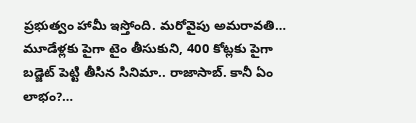ప్రభుత్వం హామీ ఇస్తోంది. మరోవైపు అమరావతి…
మూడేళ్లకు పైగా టైం తీసుకుని, 400 కోట్లకు పైగా బడ్జెట్ పెట్టి తీసిన సినిమా.. రాజాసాబ్. కానీ ఏం లాభం?…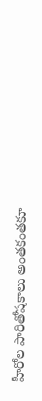హీరోల పారితోషకాలు అంతకంతకూ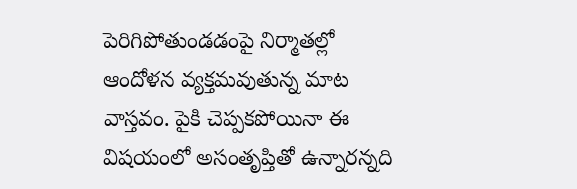పెరిగిపోతుండడంపై నిర్మాతల్లో ఆందోళన వ్యక్తమవుతున్న మాట వాస్తవం. పైకి చెప్పకపోయినా ఈ విషయంలో అసంతృప్తితో ఉన్నారన్నది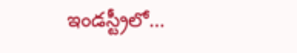ఇండస్ట్రీలో…